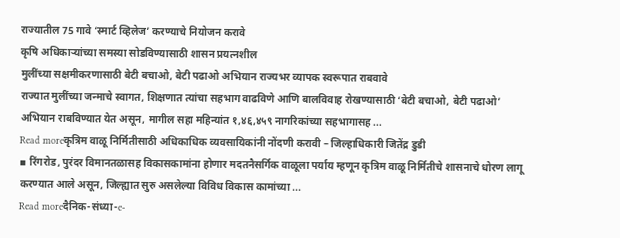राज्यातील 75 गावे ‘स्मार्ट व्हिलेज’ करण्याचे नियोजन करावे
कृषि अधिकाऱ्यांच्या समस्या सोडविण्यासाठी शासन प्रयत्नशील
मुलींच्या सक्षमीकरणासाठी बेटी बचाओ, बेटी पढाओ अभियान राज्यभर व्यापक स्वरूपात राबवावे
राज्यात मुलींच्या जन्माचे स्वागत, शिक्षणात त्यांचा सहभाग वाढविणे आणि बालविवाह रोखण्यासाठी ‘बेटी बचाओ, बेटी पढाओ’ अभियान राबविण्यात येत असून, मागील सहा महिन्यांत १,४६,४५९ नागरिकांच्या सहभागासह ...
Read moreकृत्रिम वाळू निर्मितीसाठी अधिकाधिक व्यवसायिकांनी नोंदणी करावी – जिल्हाधिकारी जितेंद्र डुडी
▪ रिंगरोड, पुरंदर विमानतळासह विकासकामांना होणार मदतनैसर्गिक वाळूला पर्याय म्हणून कृत्रिम वाळू निर्मितीचे शासनाचे धोरण लागू करण्यात आले असून, जिल्ह्यात सुरु असलेल्या विविध विकास कामांच्या ...
Read moreदैनिक-संध्या-e-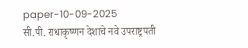paper-10-09-2025
सी.पी. राधाकृष्णन देशाचे नवे उपराष्ट्रपती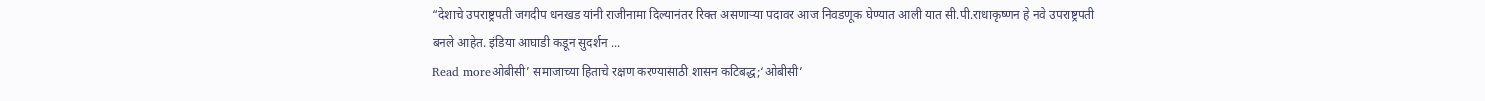“देशाचे उपराष्ट्रपती जगदीप धनखड यांनी राजीनामा दिल्यानंतर रिक्त असणाऱ्या पदावर आज निवडणूक घेण्यात आली यात सी.पी.राधाकृष्णन हे नवे उपराष्ट्रपती बनले आहेत. इंडिया आघाडी कडून सुदर्शन ...
Read moreओबीसी’ समाजाच्या हिताचे रक्षण करण्यासाठी शासन कटिबद्ध;‘ओबीसी’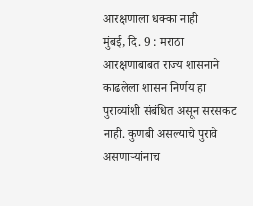आरक्षणाला धक्का नाही
मुंबई, दि. 9 : मराठा आरक्षणाबाबत राज्य शासनाने काढलेला शासन निर्णय हा पुराव्यांशी संबंधित असून सरसकट नाही. कुणबी असल्याचे पुरावे असणाऱ्यांनाच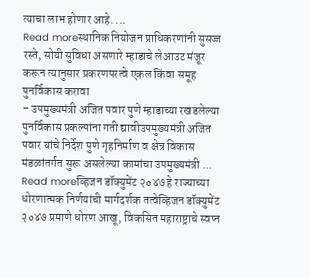त्याचा लाभ होणार आहे. ...
Read moreस्थानिक नियोजन प्राधिकरणांनी सुसज्ज रस्ते, सोयी सुविधा असणारे म्हाडाचे लेआउट मंजूर करून त्यानुसार प्रकरणपरत्वे एकल किंवा समूह पुनर्विकास करावा
– उपमुख्यमंत्री अजित पवार पुणे म्हाडाच्या रखडलेल्या पुनर्विकास प्रकल्पांना गती द्यावीउपमुख्यमंत्री अजित पवार यांचे निर्देश पुणे गृहनिर्माण व क्षेत्र विकास मंडळांतर्गत सुरू असलेल्या कामांचा उपमुख्यमंत्री ...
Read moreव्हिजन डॉक्युमेंट २०४७ हे राज्याच्या धोरणात्मक निर्णयांची मार्गदर्शक तत्वेव्हिजन डॉक्युमेंट २०४७ प्रमाणे धोरण आखू, विकसित महाराष्ट्राचे स्वप्न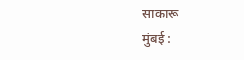साकारू
मुंबई :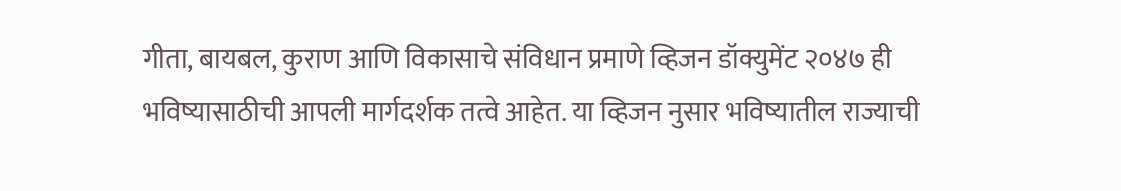गीता, बायबल, कुराण आणि विकासाचे संविधान प्रमाणे व्हिजन डॉक्युमेंट २०४७ ही भविष्यासाठीची आपली मार्गदर्शक तत्वे आहेत. या व्हिजन नुसार भविष्यातील राज्याची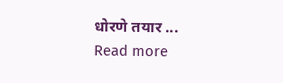धोरणे तयार ...
Read more